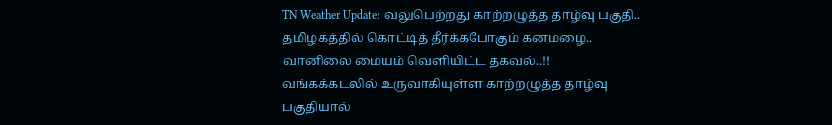TN Weather Update: வலுபெற்றது காற்றழுத்த தாழ்வு பகுதி.. தமிழகத்தில் கொட்டித் தீர்க்கபோகும் கனமழை.. வானிலை மையம் வெளியிட்ட தகவல்..!!
வங்கக்கடலில் உருவாகியுள்ள காற்றழுத்த தாழ்வு பகுதியால்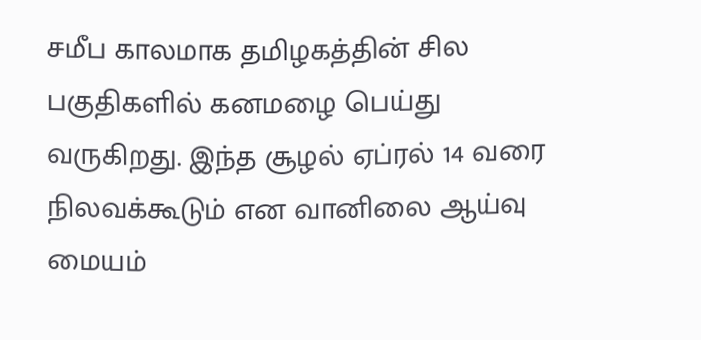சமீப காலமாக தமிழகத்தின் சில பகுதிகளில் கனமழை பெய்து வருகிறது. இந்த சூழல் ஏப்ரல் 14 வரை நிலவக்கூடும் என வானிலை ஆய்வு மையம்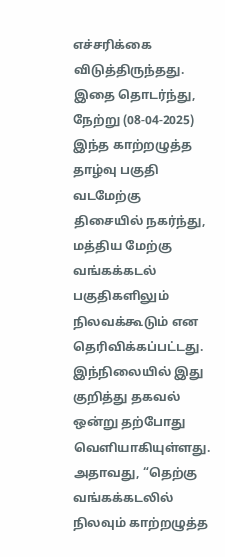எச்சரிக்கை விடுத்திருந்தது. இதை தொடர்ந்து, நேற்று (08-04-2025) இந்த காற்றழுத்த தாழ்வு பகுதி வடமேற்கு திசையில் நகர்ந்து, மத்திய மேற்கு வங்கக்கடல் பகுதிகளிலும் நிலவக்கூடும் என தெரிவிக்கப்பட்டது. இந்நிலையில் இது குறித்து தகவல் ஒன்று தற்போது வெளியாகியுள்ளது.
அதாவது, “தெற்கு வங்கக்கடலில் நிலவும் காற்றழுத்த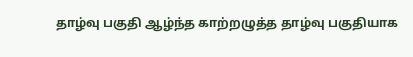தாழ்வு பகுதி ஆழ்ந்த காற்றழுத்த தாழ்வு பகுதியாக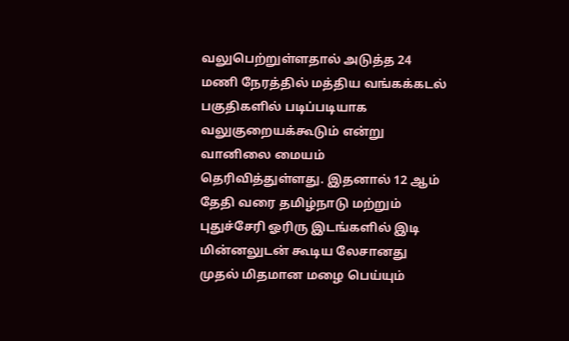வலுபெற்றுள்ளதால் அடுத்த 24 மணி நேரத்தில் மத்திய வங்கக்கடல் பகுதிகளில் படிப்படியாக வலுகுறையக்கூடும் என்று வானிலை மையம் தெரிவித்துள்ளது. இதனால் 12 ஆம் தேதி வரை தமிழ்நாடு மற்றும் புதுச்சேரி ஓரிரு இடங்களில் இடி மின்னலுடன் கூடிய லேசானது முதல் மிதமான மழை பெய்யும்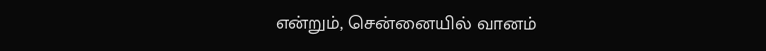என்றும், சென்னையில் வானம்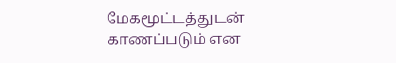மேகமூட்டத்துடன் காணப்படும் என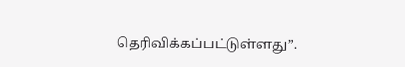தெரிவிக்கப்பட்டுள்ளது”.